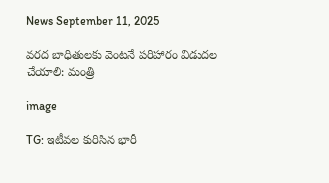News September 11, 2025

వరద బాధితులకు వెంటనే పరిహారం విడుదల చేయాలి: మంత్రి

image

TG: ఇటీవల కురిసిన భారీ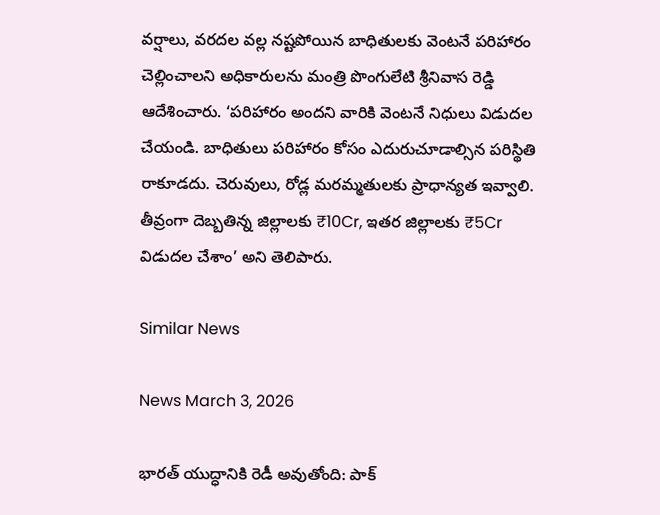వర్షాలు, వరదల వల్ల నష్టపోయిన బాధితులకు వెంటనే పరిహారం చెల్లించాలని అధికారులను మంత్రి పొంగులేటి శ్రీనివాస రెడ్డి ఆదేశించారు. ‘ప‌రిహారం అందని వారికి వెంట‌నే నిధులు విడుద‌ల చేయండి. బాధితులు ప‌రిహారం కోసం ఎదురుచూడాల్సిన ప‌రిస్థితి రాకూడదు. చెరువులు, రోడ్ల మ‌ర‌మ్మ‌తులకు ప్రాధాన్య‌త ఇవ్వాలి. తీవ్రంగా దెబ్బ‌తిన్న జిల్లాల‌కు ₹10Cr, ఇతర జిల్లాల‌కు ₹5Cr విడుద‌ల చేశాం’ అని తెలిపారు.

Similar News

News March 3, 2026

భారత్ యుద్ధానికి రెడీ అవుతోంది: పాక్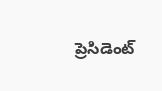ప్రెసిడెంట్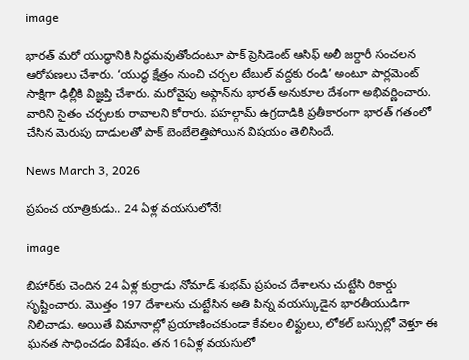image

భారత్ మరో యుద్ధానికి సిద్ధమవుతోందంటూ పాక్ ప్రెసిడెంట్ ఆసిఫ్ అలీ జర్దారీ సంచలన ఆరోపణలు చేశారు. ‘యుద్ధ క్షేత్రం నుంచి చర్చల టేబుల్ వద్దకు రండి’ అంటూ పార్లమెంట్ సాక్షిగా ఢిల్లీకి విజ్ఞప్తి చేశారు. మరోవైపు అఫ్గాన్‌ను భారత్ అనుకూల దేశంగా అభివర్ణించారు. వారిని సైతం చర్చలకు రావాలని కోరారు. పహల్గామ్ ఉగ్రదాడికి ప్రతీకారంగా భారత్ గతంలో చేసిన మెరుపు దాడులతో పాక్ బెంబేలెత్తిపోయిన విషయం తెలిసిందే.

News March 3, 2026

ప్రపంచ యాత్రికుడు.. 24 ఏళ్ల వయసులోనే!

image

బిహార్‌కు చెందిన 24 ఏళ్ల కుర్రాడు నోమాడ్ శుభమ్ ప్రపంచ దేశాలను చుట్టేసి రికార్డు సృష్టించారు. మొత్తం 197 దేశాలను చుట్టేసిన అతి పిన్న వయస్కుడైన భారతీయుడిగా నిలిచాడు. అయితే విమానాల్లో ప్రయాణించకుండా కేవలం లిఫ్టులు, లోకల్ బస్సుల్లో వెళ్తూ ఈ ఘనత సాధించడం విశేషం. తన 16ఏళ్ల వయసులో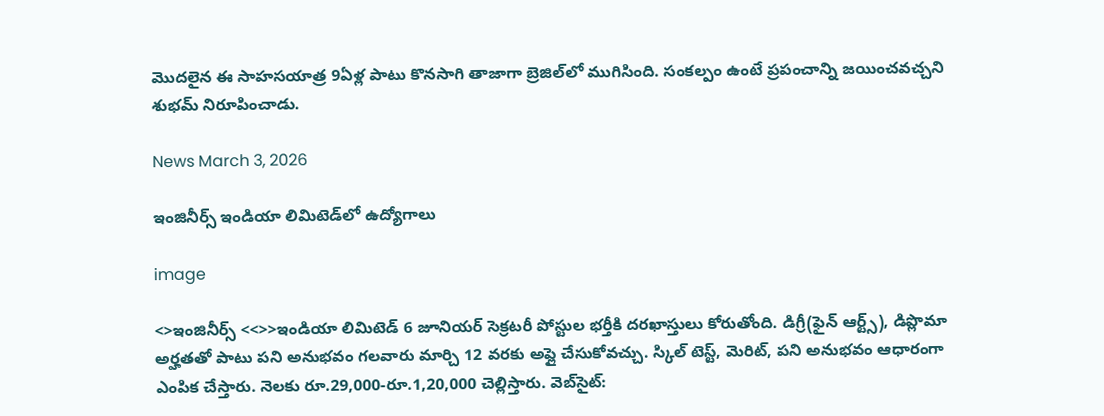మొదలైన ఈ సాహసయాత్ర 9ఏళ్ల పాటు కొనసాగి తాజాగా బ్రెజిల్‌లో ముగిసింది. సంకల్పం ఉంటే ప్రపంచాన్ని జయించవచ్చని శుభమ్ నిరూపించాడు.

News March 3, 2026

ఇంజినీర్స్ ఇండియా లిమిటెడ్‌లో ఉద్యోగాలు

image

<>ఇంజినీర్స్ <<>>ఇండియా లిమిటెడ్ 6 జూనియర్ సెక్రటరీ పోస్టుల భర్తీకి దరఖాస్తులు కోరుతోంది. డిగ్రీ(ఫైన్ ఆర్ట్స్), డిప్లొమా అర్హతతో పాటు పని అనుభవం గలవారు మార్చి 12 వరకు అప్లై చేసుకోవచ్చు. స్కిల్ టెస్ట్, మెరిట్, పని అనుభవం ఆధారంగా ఎంపిక చేస్తారు. నెలకు రూ.29,000-రూ.1,20,000 చెల్లిస్తారు. వెబ్‌సైట్: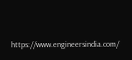https://www.engineersindia.com/